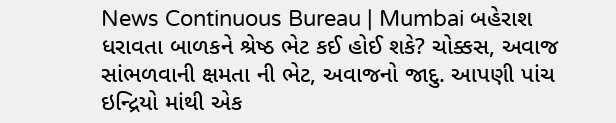News Continuous Bureau | Mumbai બહેરાશ ધરાવતા બાળકને શ્રેષ્ઠ ભેટ કઈ હોઈ શકે? ચોક્કસ, અવાજ સાંભળવાની ક્ષમતા ની ભેટ, અવાજનો જાદુ. આપણી પાંચ ઇન્દ્રિયો માંથી એક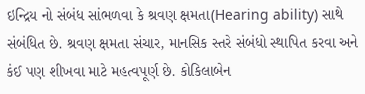ઇન્દ્રિય નો સંબંધ સાંભળવા કે શ્રવણ ક્ષમતા(Hearing ability) સાથે સંબંધિત છે. શ્રવણ ક્ષમતા સંચાર, માનસિક સ્તરે સંબંધો સ્થાપિત કરવા અને કંઈ પણ શીખવા માટે મહત્વપૂર્ણ છે. કોકિલાબેન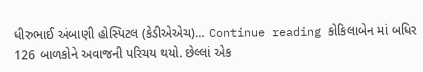ધીરુભાઈ અંબાણી હોસ્પિટલ (કેડીએએચ)… Continue reading કોકિલાબેન માં બધિર 126 બાળકોને અવાજની પરિચય થયો. છેલ્લાં એક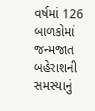વર્ષમાં 126 બાળકોમાં જન્મજાત બહેરાશની સમસ્યાનું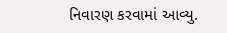નિવારણ કરવામાં આવ્યુ.